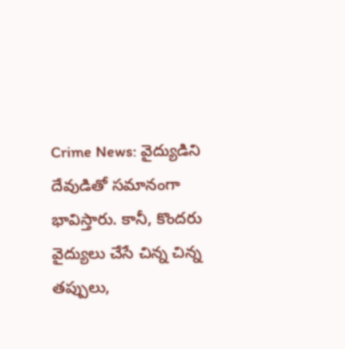Crime News: వైద్యుడిని దేవుడితో సమానంగా భావిస్తారు. కానీ, కొందరు వైద్యులు చేసే చిన్న చిన్న తప్పులు,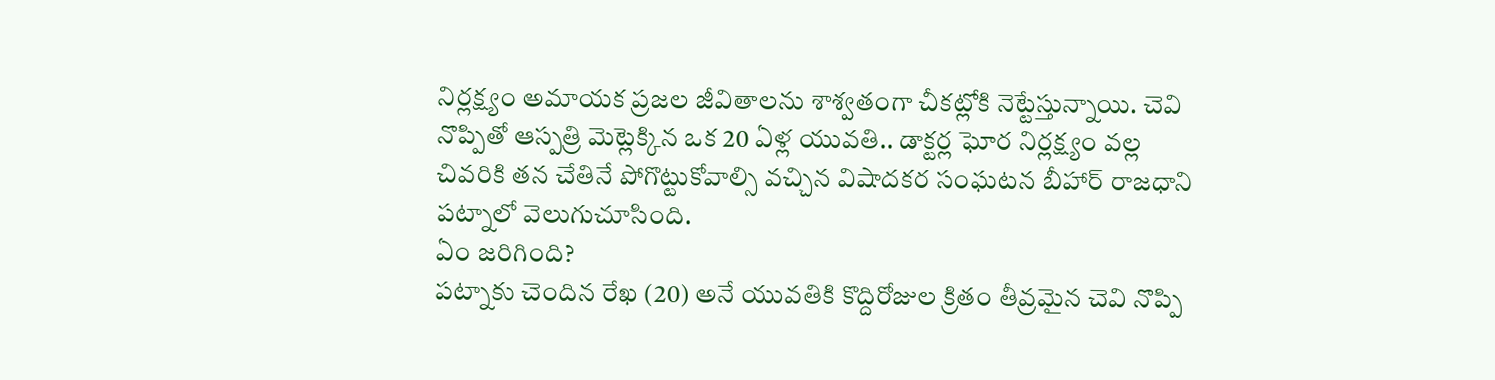నిర్లక్ష్యం అమాయక ప్రజల జీవితాలను శాశ్వతంగా చీకట్లోకి నెట్టేస్తున్నాయి. చెవి నొప్పితో ఆస్పత్రి మెట్లెక్కిన ఒక 20 ఏళ్ల యువతి.. డాక్టర్ల ఘోర నిర్లక్ష్యం వల్ల చివరికి తన చేతినే పోగొట్టుకోవాల్సి వచ్చిన విషాదకర సంఘటన బీహార్ రాజధాని పట్నాలో వెలుగుచూసింది.
ఏం జరిగింది?
పట్నాకు చెందిన రేఖ (20) అనే యువతికి కొద్దిరోజుల క్రితం తీవ్రమైన చెవి నొప్పి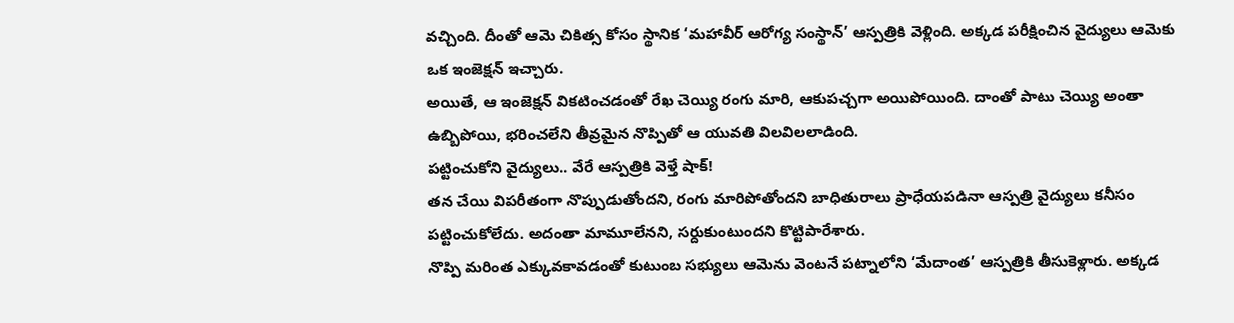వచ్చింది. దీంతో ఆమె చికిత్స కోసం స్థానిక ‘మహావీర్ ఆరోగ్య సంస్థాన్’ ఆస్పత్రికి వెళ్లింది. అక్కడ పరీక్షించిన వైద్యులు ఆమెకు ఒక ఇంజెక్షన్ ఇచ్చారు.
అయితే, ఆ ఇంజెక్షన్ వికటించడంతో రేఖ చెయ్యి రంగు మారి, ఆకుపచ్చగా అయిపోయింది. దాంతో పాటు చెయ్యి అంతా ఉబ్బిపోయి, భరించలేని తీవ్రమైన నొప్పితో ఆ యువతి విలవిలలాడింది.
పట్టించుకోని వైద్యులు.. వేరే ఆస్పత్రికి వెళ్తే షాక్!
తన చేయి విపరీతంగా నొప్పుడుతోందని, రంగు మారిపోతోందని బాధితురాలు ప్రాధేయపడినా ఆస్పత్రి వైద్యులు కనీసం పట్టించుకోలేదు. అదంతా మామూలేనని, సర్దుకుంటుందని కొట్టిపారేశారు.
నొప్పి మరింత ఎక్కువకావడంతో కుటుంబ సభ్యులు ఆమెను వెంటనే పట్నాలోని ‘మేదాంత’ ఆస్పత్రికి తీసుకెళ్లారు. అక్కడ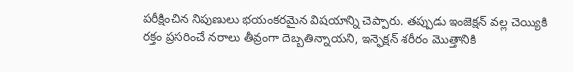పరీక్షించిన నిపుణులు భయంకరమైన విషయాన్ని చెప్పారు. తప్పుడు ఇంజెక్షన్ వల్ల చెయ్యికి రక్తం ప్రసరించే నరాలు తీవ్రంగా దెబ్బతిన్నాయని, ఇన్ఫెక్షన్ శరీరం మొత్తానికి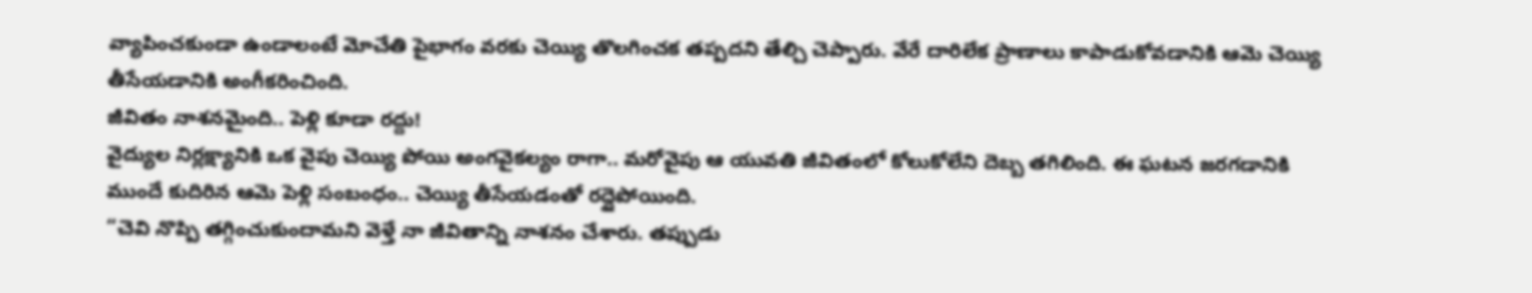వ్యాపించకుండా ఉండాలంటే మోచేతి పైభాగం వరకు చెయ్యి తొలగించక తప్పదని తేల్చి చెప్పారు. వేరే దారిలేక ప్రాణాలు కాపాడుకోవడానికి ఆమె చెయ్యి తీసేయడానికి అంగీకరించింది.
జీవితం నాశనమైంది.. పెళ్లి కూడా రద్దు!
వైద్యుల నిర్లక్ష్యానికి ఒక వైపు చెయ్యి పోయి అంగవైకల్యం రాగా.. మరోవైపు ఆ యువతి జీవితంలో కోలుకోలేని దెబ్బ తగిలింది. ఈ ఘటన జరగడానికి ముందే కుదిరిన ఆమె పెళ్లి సంబంధం.. చెయ్యి తీసేయడంతో రద్దైపోయింది.
“చెవి నొప్పి తగ్గించుకుందామని వెళ్తే నా జీవితాన్ని నాశనం చేశారు. తప్పుడు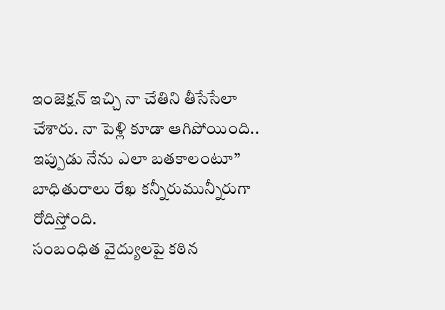ఇంజెక్షన్ ఇచ్చి నా చేతిని తీసేసేలా చేశారు. నా పెళ్లి కూడా ఆగిపోయింది.. ఇప్పుడు నేను ఎలా బతకాలంటూ” బాధితురాలు రేఖ కన్నీరుమున్నీరుగా రోదిస్తోంది.
సంబంధిత వైద్యులపై కఠిన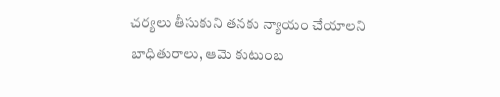చర్యలు తీసుకుని తనకు న్యాయం చేయాలని బాధితురాలు, ఆమె కుటుంబ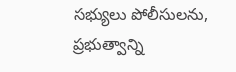సభ్యులు పోలీసులను, ప్రభుత్వాన్ని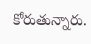కోరుతున్నారు.